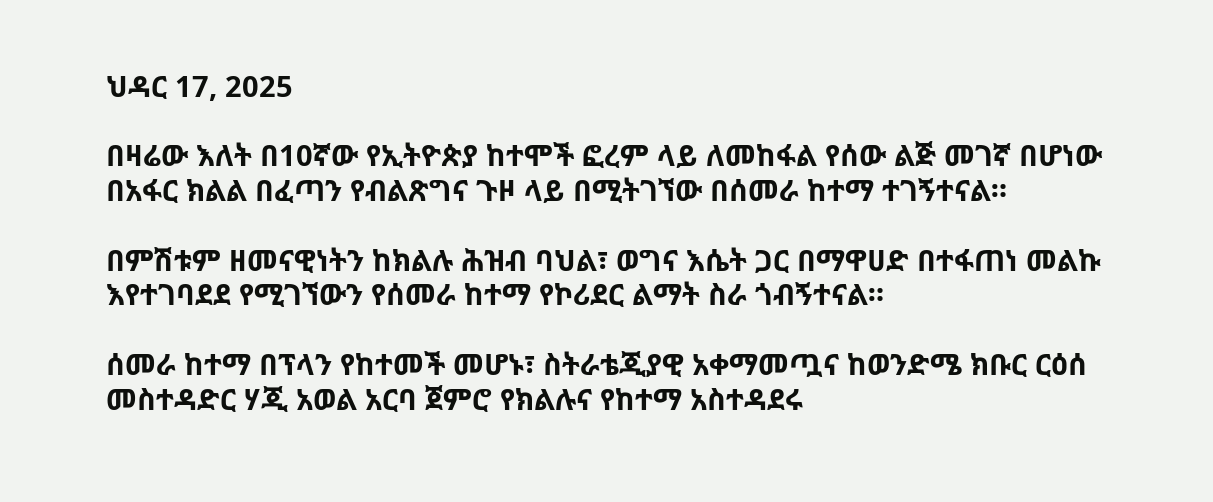ህዳር 17, 2025

በዛሬው እለት በ10ኛው የኢትዮጵያ ከተሞች ፎረም ላይ ለመከፋል የሰው ልጅ መገኛ በሆነው በአፋር ክልል በፈጣን የብልጽግና ጉዞ ላይ በሚትገኘው በሰመራ ከተማ ተገኝተናል።

በምሽቱም ዘመናዊነትን ከክልሉ ሕዝብ ባህል፣ ወግና እሴት ጋር በማዋሀድ በተፋጠነ መልኩ እየተገባደደ የሚገኘውን የሰመራ ከተማ የኮሪደር ልማት ስራ ጎብኝተናል።

ሰመራ ከተማ በፕላን የከተመች መሆኑ፣ ስትራቴጂያዊ አቀማመጧና ከወንድሜ ክቡር ርዕሰ መስተዳድር ሃጂ አወል አርባ ጀምሮ የክልሉና የከተማ አስተዳደሩ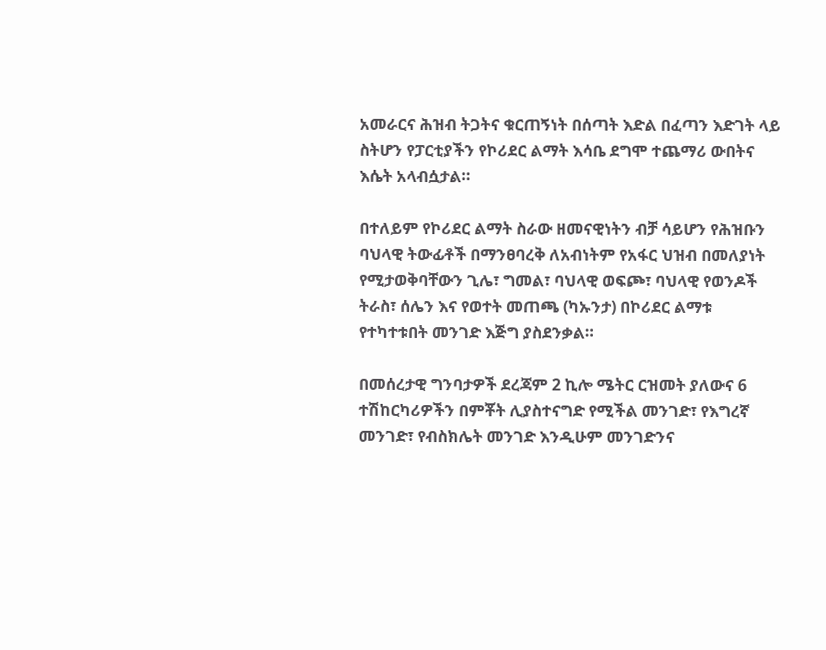አመራርና ሕዝብ ትጋትና ቁርጠኝነት በሰጣት እድል በፈጣን እድገት ላይ ስትሆን የፓርቲያችን የኮሪደር ልማት እሳቤ ደግሞ ተጨማሪ ውበትና እሴት አላብሷታል።

በተለይም የኮሪደር ልማት ስራው ዘመናዊነትን ብቻ ሳይሆን የሕዝቡን ባህላዊ ትውፊቶች በማንፀባረቅ ለአብነትም የአፋር ህዝብ በመለያነት የሚታወቅባቸውን ጊሌ፣ ግመል፣ ባህላዊ ወፍጮ፣ ባህላዊ የወንዶች ትራስ፣ ሰሌን እና የወተት መጠጫ (ካኡንታ) በኮሪደር ልማቱ የተካተቱበት መንገድ እጅግ ያስደንቃል።

በመሰረታዊ ግንባታዎች ደረጃም 2 ኪሎ ሜትር ርዝመት ያለውና 6 ተሽከርካሪዎችን በምቾት ሊያስተናግድ የሚችል መንገድ፣ የእግረኛ መንገድ፣ የብስክሌት መንገድ እንዲሁም መንገድንና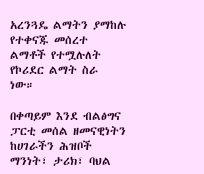አረንጓዴ ልማትን ያማከሉ የተቀናጁ መሰረተ ልማቶች የተሟሉለት የኮሪደር ልማት ስራ ነው።

በቀጣይም እንደ ብልፅግና ፓርቲ መሰል ዘመናዊነትን ከሀገራችን ሕዝቦች ማንነት፣ ታሪክ፣ ባህል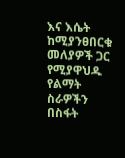እና እሴት ከሚያንፀበርቁ መለያዎች ጋር የሚያዋህዱ የልማት ስራዎችን በስፋት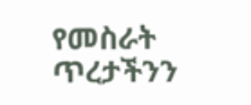የመስራት ጥረታችንን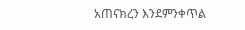አጠናክረን እንደምንቀጥል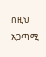በዚህ አጋጣሚ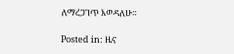ለማረጋገጥ እወዳለሁ።

Posted in: ዜና